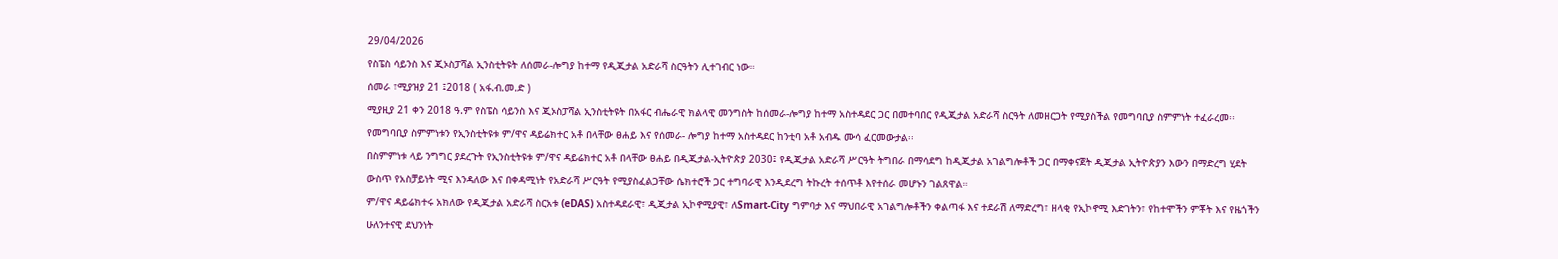29/04/2026
የስፔስ ሳይንስ እና ጂኦስፓሻል ኢንስቲትዩት ለሰመራ-ሎግያ ከተማ የዲጂታል አድራሻ ስርዓትን ሊተገብር ነው።
ሰመራ ፣ሚያዝያ 21 ፤2018 ( አፋ.ብ.መ.ድ )
ሚያዚያ 21 ቀን 2018 ዓ.ም የስፔስ ሳይንስ እና ጂኦስፓሻል ኢንስቲትዩት በአፋር ብሔራዊ ክልላዊ መንግስት ከሰመራ-ሎግያ ከተማ አስተዳደር ጋር በመተባበር የዲጂታል አድራሻ ስርዓት ለመዘርጋት የሚያስችል የመግባቢያ ስምምነት ተፈራረመ፡፡
የመግባቢያ ስምምነቱን የኢንስቲትዩቱ ም/ዋና ዳይሬክተር አቶ በላቸው ፀሐይ እና የሰመራ- ሎግያ ከተማ አስተዳደር ከንቲባ አቶ አብዱ ሙሳ ፈርመውታል፡፡
በስምምነቱ ላይ ንግግር ያደረጉት የኢንስቲትዩቱ ም/ዋና ዳይሬክተር አቶ በላቸው ፀሐይ በዲጂታል-ኢትዮጵያ 2030፤ የዲጂታል አድራሻ ሥርዓት ትግበራ በማሳደግ ከዲጂታል አገልግሎቶች ጋር በማቀናጀት ዲጂታል ኢትዮጵያን እውን በማድረግ ሂደት ውስጥ የአስቻይነት ሚና እንዳለው እና በቀዳሚነት የአድራሻ ሥርዓት የሚያስፈልጋቸው ሴክተሮች ጋር ተግባራዊ እንዲደረግ ትኩረት ተሰጥቶ እየተሰራ መሆኑን ገልጸዋል።
ም/ዋና ዳይሬክተሩ አክለው የዲጂታል አድራሻ ስርአቱ (eDAS) አስተዳደራዊ፣ ዲጂታል ኢኮኖሚያዊ፣ ለSmart-City ግምባታ እና ማህበራዊ አገልግሎቶችን ቀልጣፋ እና ተደራሽ ለማድረግ፣ ዘላቂ የኢኮኖሚ እድገትን፣ የከተሞችን ምቾት እና የዜጎችን ሁለንተናዊ ደህንነት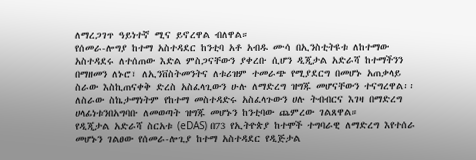ለማረጋገጥ ዓይነተኛ ሚና ይኖረዋል ብለዋል።
የሰመራ-ሎግያ ከተማ አስተዳደር ከንቲባ አቶ አብዱ ሙሳ በኢንስቲትዩቱ ለከተማው አስተዳደሩ ለተሰጠው እድል ምስጋናቸውን ያቀረቡ ሲሆን ዲጂታል አድራሻ ከተማችንን በማዘመን ለኑሮ፣ ለኢንቨስትመንትና ለቱሪዝም ተመራጭ የሚያደርግ በመሆኑ አጠቃላይ ስራው እስኪጠናቀቅ ድረስ አስፈላጊውን ሁሉ ለማድረግ ዝግጁ መሆናቸውን ተናግረዋል፡፡
ለስራው ስኬታማነትም የከተማ መስተዳድሩ አስፈላጉውን ሀሉ ትብብርና እገዛ በማድረግ ሀላፊነቱንበአግባቡ ለመወጣት ዝግጁ መሆኑን ከንቲባው ጨምረው ገልጸዋል።
የዲጂታል አድራሻ ስርአቱ (eDAS) በ73 የኢትዮጵያ ከተሞች ተግባራዊ ለማድረግ እየተሰራ መሆኑን ገልፀው የሰመራ-ሎጊያ ከተማ አስተዳደር የዲጅታል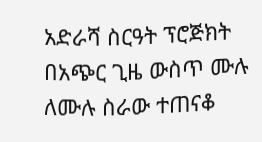አድራሻ ስርዓት ፕሮጅክት በአጭር ጊዜ ውስጥ ሙሉ ለሙሉ ስራው ተጠናቆ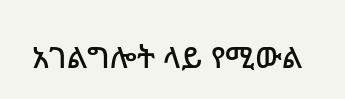አገልግሎት ላይ የሚውል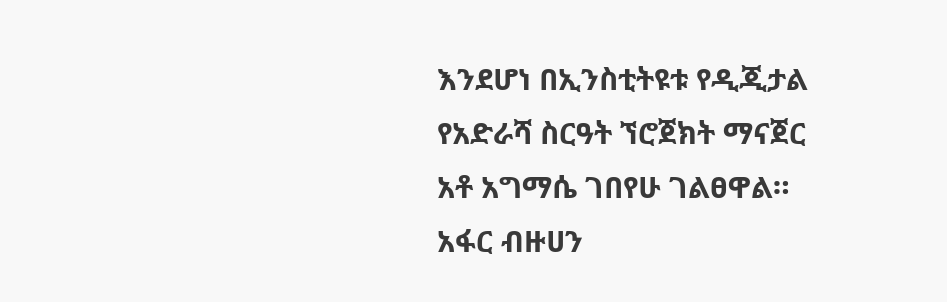እንደሆነ በኢንስቲትዩቱ የዲጂታል የአድራሻ ስርዓት ኘሮጀክት ማናጀር አቶ አግማሴ ገበየሁ ገልፀዋል።
አፋር ብዙሀን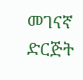መገናኛ ድርጅት